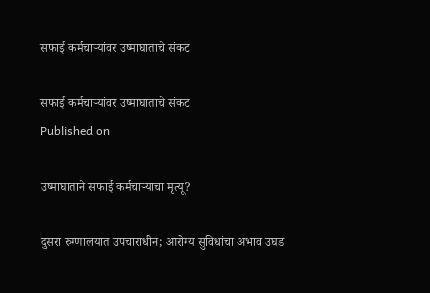सफाई कर्मचाऱ्यांवर उष्माघाताचे संकट

सफाई कर्मचाऱ्यांवर उष्माघाताचे संकट
Published on

उष्माघाताने सफाई कर्मचाऱ्याचा मृत्यू?

दुसरा रुग्णालयात उपचाराधीन; आरोग्य सुविधांचा अभाव उघड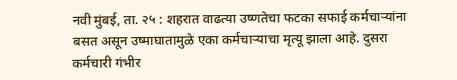नवी मुंबई, ता. २५ : शहरात वाढत्या उष्णतेचा फटका सफाई कर्मचाऱ्यांना बसत असून उष्माघातामुळे एका कर्मचाऱ्याचा मृत्यू झाला आहे. दुसरा कर्मचारी गंभीर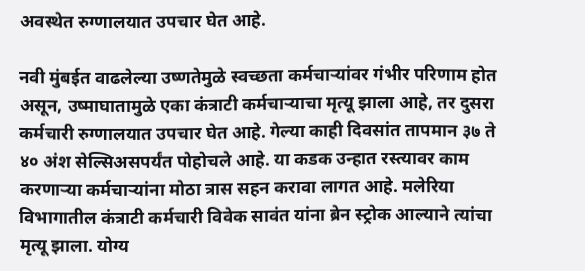अवस्थेत रुग्णालयात उपचार घेत आहे.

नवी मुंबईत वाढलेल्या उष्णतेमुळे स्वच्छता कर्मचाऱ्यांवर गंभीर परिणाम होत असून, उष्माघातामुळे एका कंत्राटी कर्मचाऱ्याचा मृत्यू झाला आहे, तर दुसरा कर्मचारी रुग्णालयात उपचार घेत आहे. गेल्या काही दिवसांत तापमान ३७ ते ४० अंश सेल्सिअसपर्यंत पोहोचले आहे. या कडक उन्हात रस्त्यावर काम करणाऱ्या कर्मचाऱ्यांना मोठा त्रास सहन करावा लागत आहे. मलेरिया विभागातील कंत्राटी कर्मचारी विवेक सावंत यांना ब्रेन स्ट्रोक आल्याने त्यांचा मृत्यू झाला. योग्य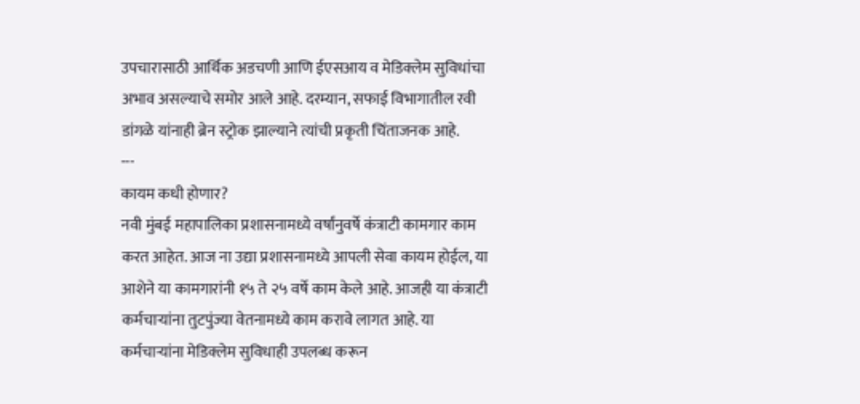उपचारासाठी आर्थिक अडचणी आणि ईएसआय व मेडिक्लेम सुविधांचा अभाव असल्याचे समोर आले आहे. दरम्यान, सफाई विभागातील रवी डांगळे यांनाही ब्रेन स्ट्रोक झाल्याने त्यांची प्रकृती चिंताजनक आहे.
---
कायम कधी होणार?
नवी मुंबई महापालिका प्रशासनामध्ये वर्षांनुवर्षे कंत्राटी कामगार काम करत आहेत. आज ना उद्या प्रशासनामध्ये आपली सेवा कायम होईल, या आशेने या कामगारांनी १५ ते २५ वर्षे काम केले आहे. आजही या कंत्राटी कर्मचाऱ्यांना तुटपुंज्या वेतनामध्ये काम करावे लागत आहे. या कर्मचाऱ्यांना मेडिक्लेम सुविधाही उपलब्ध करून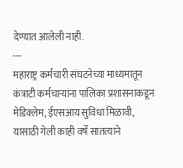देण्यात आलेली नाही.
---
महाराष्ट्र कर्मचारी संघटनेच्या माध्यमातून कंत्राटी कर्मचाऱ्यांना पालिका प्रशासनाकडून मेडिक्लेम, ईएसआय सुविधा मिळावी, यासाठी गेली काही वर्षे सातत्याने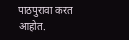पाठपुरावा करत आहोत.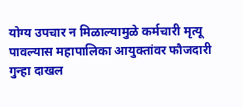योग्य उपचार न मिळाल्यामुळे कर्मचारी मृत्यू पावल्यास महापालिका आयुक्तांवर फौजदारी गुन्हा दाखल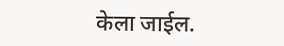केला जाईल.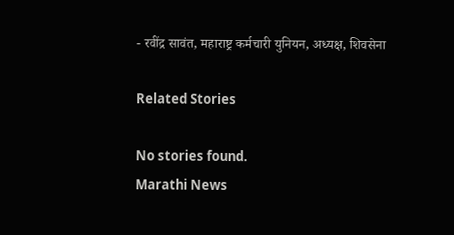- रवींद्र सावंत, महाराष्ट्र कर्मचारी युनियन, अध्यक्ष, शिवसेना

Related Stories

No stories found.
Marathi News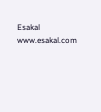Esakal
www.esakal.com